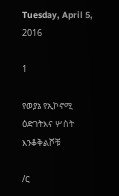Tuesday, April 5, 2016

1

የወያኔ የኢኮኖሚ ዕድገትእና ሦስት እንቆቅልሾቹ

/ር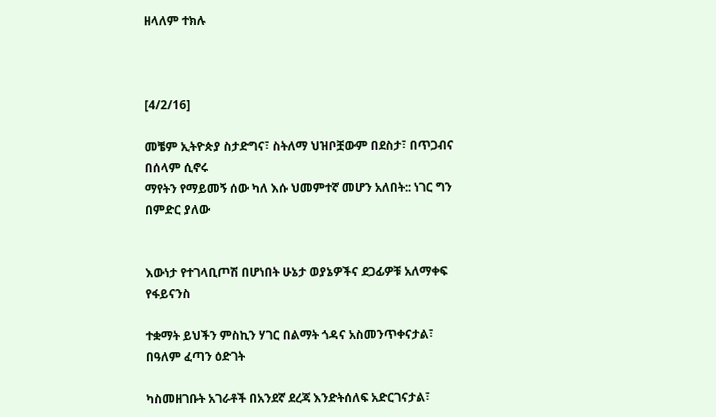ዘላለም ተክሉ



[4/2/16]

መቼም ኢትዮጵያ ስታድግና፣ ስትለማ ህዝቦቿውም በደስታ፣ በጥጋብና በሰላም ሲኖሩ
ማየትን የማይመኝ ሰው ካለ እሱ ህመምተኛ መሆን አለበት:: ነገር ግን በምድር ያለው


እውነታ የተገላቢጦሽ በሆነበት ሁኔታ ወያኔዎችና ደጋፊዎቹ አለማቀፍ የፋይናንስ

ተቋማት ይህችን ምስኪን ሃገር በልማት ጎዳና አስመንጥቀናታል፣ በዓለም ፈጣን ዕድገት

ካስመዘገቡት አገራቶች በአንደኛ ደረጃ እንድትሰለፍ አድርገናታል፣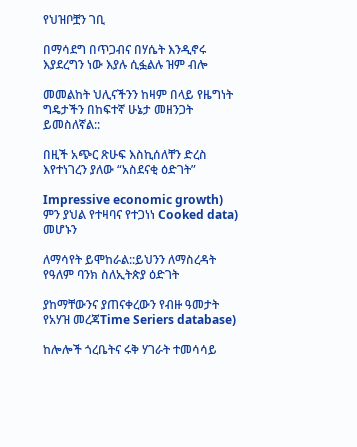የህዝቦቿን ገቢ

በማሳደግ በጥጋብና በሃሴት እንዲኖሩ እያደረግን ነው እያሉ ሲፏልሉ ዝም ብሎ

መመልከት ህሊናችንን ከዛም በላይ የዜግነት ግዴታችን በከፍተኛ ሁኔታ መዘንጋት
ይመስለኛል::

በዚች አጭር ጽሁፍ እስኪሰለቸን ድረስ እየተነገረን ያለው “አስደናቂ ዕድገት”

Impressive economic growth) ምን ያህል የተዛባና የተጋነነ Cooked data) መሆኑን

ለማሳየት ይሞከራል::ይህንን ለማስረዳት የዓለም ባንክ ስለኢትጵያ ዕድገት

ያከማቸውንና ያጠናቀረውን የብዙ ዓመታት የአሃዝ መረጃTime Seriers database)

ከሎሎች ጎረቤትና ሩቅ ሃገራት ተመሳሳይ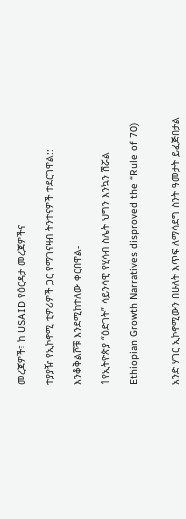መረጃዎች፣ ከ USAID የዕርዳታ መረጃዎችና

ተያያዥ የኢኮኖሚ ቲዎሪዎች ጋር የማገናዛብ ትንተናዎች ተደርገዋል::

እንቆቅልሾቹ እንደሚከተለው ቀርበዋል-

1የኢትዮጵያ “ዕድገት” ሳይንሳዊ የሂሳብ ስሌት ህግን እንኳን ሽሯል

Ethiopian Growth Narratives disproved the “Rule of 70)


አንድ ሃገር ኢኮኖሚውን በሁለት እጥፍ ለማሳደግ ስንት ዓመታት ይፈጅበታል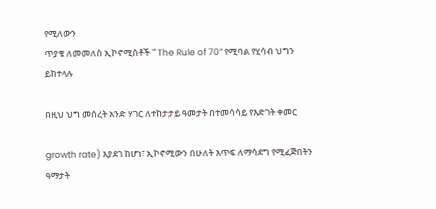የሚለውን
ጥያቄ ለመመለስ ኢኮኖሚስቶች “ The Rule of 70” የሚባል የሂሳብ ህግን ይከተላሉ

በዚህ ህግ መሰረት አንድ ሃገር ለተከታታይ ዓመታት በተመሳሳይ የእድገት ቀመር

growth rate) እያደገ ከሆነ፣ ኢኮኖሚውን በሁለት እጥፍ ለማሳደግ የሚፈጅበትን ዓማታት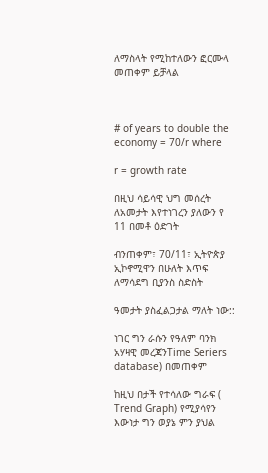ለማስላት የሚከተለውን ፎርሙላ መጠቀም ይቻላል



# of years to double the economy = 70/r where

r = growth rate

በዚህ ሳይሳዊ ህግ መሰረት ለአመታት እየተነገረን ያለውን የ 11 በመቶ ዕድገት

ብንጠቀም፣ 70/11፣ ኢትዮጵያ ኢኮኖሚዋን በሁለት እጥፍ ለማሳደግ ቢያንስ ስድስት

ዓመታት ያስፈልጋታል ማለት ነው::

ነገር ግን ራሱን የዓለም ባንክ አሃዛዊ መረጃንTime Seriers database) በመጠቀም

ከዚህ በታች የተሳለው ግራፍ ( Trend Graph) የሚያሳየን እውነታ ግን ወያኔ ምን ያህል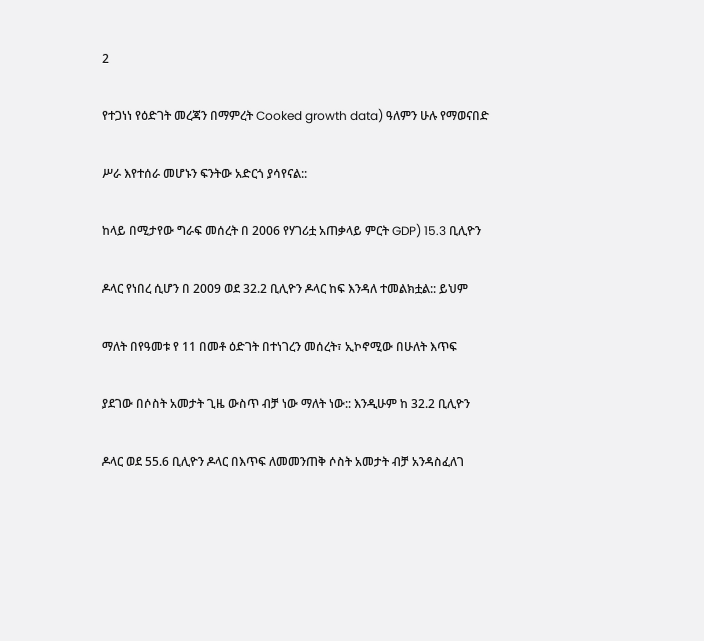2

የተጋነነ የዕድገት መረጃን በማምረት Cooked growth data) ዓለምን ሁሉ የማወናበድ

ሥራ እየተሰራ መሆኑን ፍንትው አድርጎ ያሳየናል::

ከላይ በሚታየው ግራፍ መሰረት በ 2006 የሃገሪቷ አጠቃላይ ምርት GDP) 15.3 ቢሊዮን

ዶላር የነበረ ሲሆን በ 2009 ወደ 32.2 ቢሊዮን ዶላር ከፍ እንዳለ ተመልክቷል:: ይህም

ማለት በየዓመቱ የ 11 በመቶ ዕድገት በተነገረን መሰረት፣ ኢኮኖሚው በሁለት እጥፍ

ያደገው በሶስት አመታት ጊዜ ውስጥ ብቻ ነው ማለት ነው:: እንዲሁም ከ 32.2 ቢሊዮን

ዶላር ወደ 55.6 ቢሊዮን ዶላር በእጥፍ ለመመንጠቅ ሶስት አመታት ብቻ አንዳስፈለገ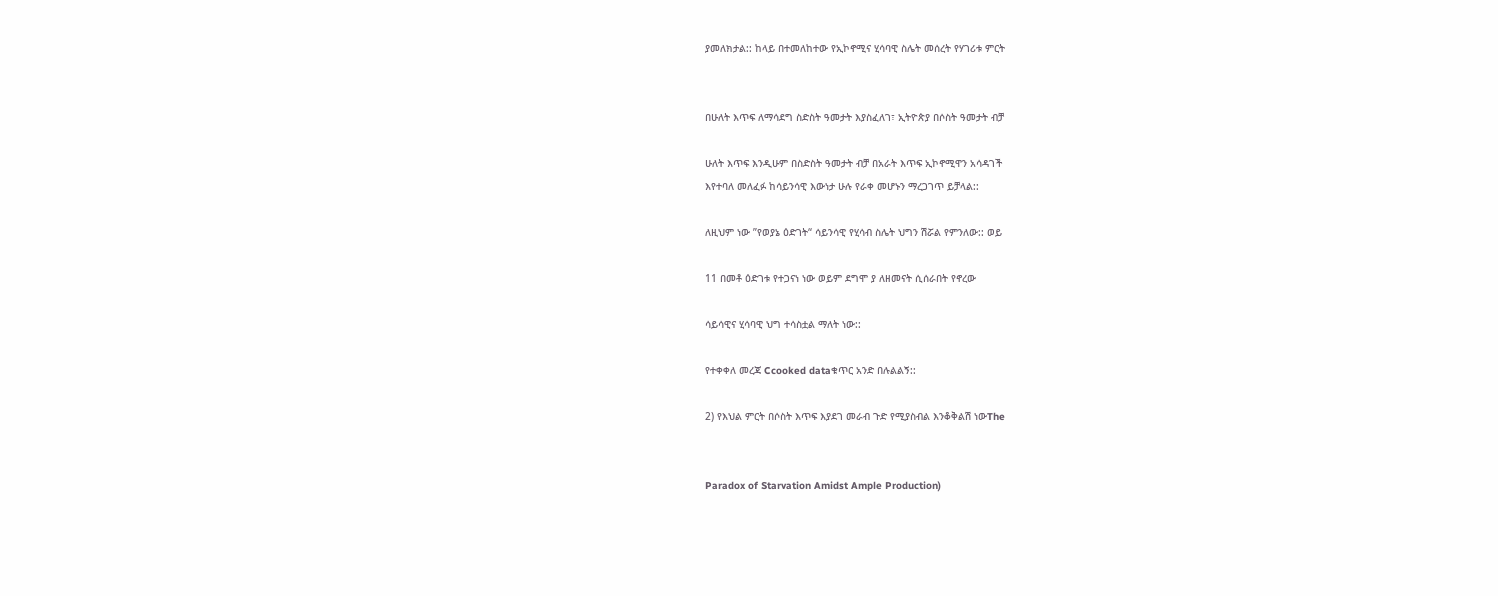ያመለክታል:: ከላይ በተመለከተው የኢኮኖሚና ሂሳባዊ ስሌት መሰረት የሃገሪቱ ምርት


በሁለት እጥፍ ለማሳደግ ስድስት ዓመታት እያስፈለገ፣ ኢትዮጵያ በሶስት ዓመታት ብቻ

ሁለት እጥፍ እንዲሁም በስድስት ዓመታት ብቻ በአራት እጥፍ ኢኮኖሚዋን አሳዳገች
እየተባለ መለፈፉ ከሳይንሳዊ እውነታ ሁሉ የራቀ መሆኑን ማረጋገጥ ይቻላል::

ለዚህም ነው ”የወያኔ ዕድገት“ ሳይንሳዊ የሂሳብ ስሌት ህግን ሽሯል የምንለው:: ወይ

11 በመቶ ዕድገቱ የተጋናነ ነው ወይም ደግሞ ያ ለዘመናት ሲሰራበት የኖረው

ሳይሳዊና ሂሳባዊ ህግ ተሳስቷል ማለት ነው::

የተቀቀለ መረጃ Ccooked dataቁጥር አንድ በሉልልኝ::

2) የእህል ምርት በሶስት እጥፍ እያደገ መራብ ጉድ የሚያስብል እንቆቅልሽ ነውThe


Paradox of Starvation Amidst Ample Production)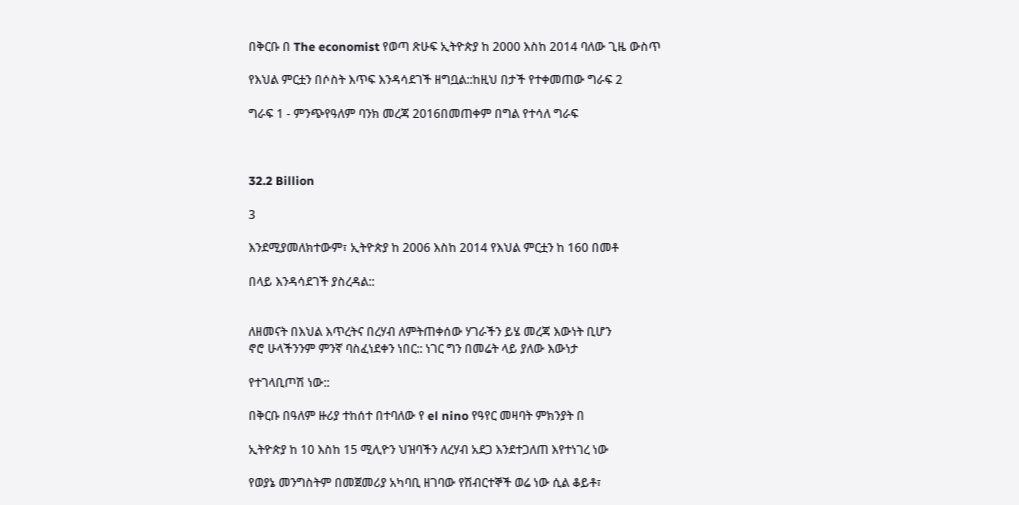በቅርቡ በ The economist የወጣ ጽሁፍ ኢትዮጵያ ከ 2000 እስከ 2014 ባለው ጊዜ ውስጥ

የእህል ምርቷን በሶስት እጥፍ እንዳሳደገች ዘግቧል::ከዚህ በታች የተቀመጠው ግራፍ 2

ግራፍ 1 - ምንጭየዓለም ባንክ መረጃ 2016በመጠቀም በግል የተሳለ ግራፍ



32.2 Billion

3

እንደሚያመለክተውም፣ ኢትዮጵያ ከ 2006 እስከ 2014 የእህል ምርቷን ከ 160 በመቶ

በላይ እንዳሳደገች ያስረዳል::


ለዘመናት በእህል እጥረትና በረሃብ ለምትጠቀሰው ሃገራችን ይሄ መረጃ እውነት ቢሆን
ኖሮ ሁላችንንም ምንኛ ባስፈነደቀን ነበር:: ነገር ግን በመሬት ላይ ያለው እውነታ

የተገላቢጦሽ ነው::

በቅርቡ በዓለም ዙሪያ ተከሰተ በተባለው የ el nino የዓየር መዛባት ምክንያት በ

ኢትዮጵያ ከ 10 እስከ 15 ሚሊዮን ህዝባችን ለረሃብ አደጋ እንደተጋለጠ እየተነገረ ነው

የወያኔ መንግስትም በመጀመሪያ አካባቢ ዘገባው የሽብርተኞች ወሬ ነው ሲል ቆይቶ፣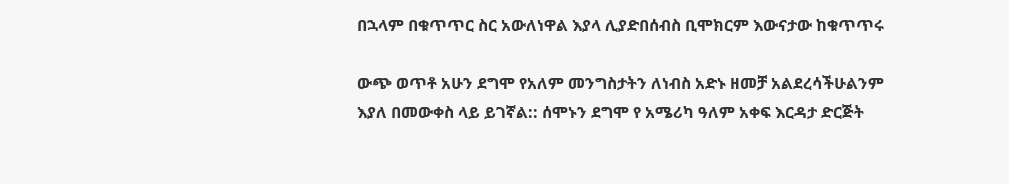በኋላም በቁጥጥር ስር አውለነዋል እያላ ሊያድበሰብስ ቢሞክርም እውናታው ከቁጥጥሩ

ውጭ ወጥቶ አሁን ደግሞ የአለም መንግስታትን ለነብስ አድኑ ዘመቻ አልደረሳችሁልንም
እያለ በመውቀስ ላይ ይገኛል:: ሰሞኑን ደግሞ የ አሜሪካ ዓለም አቀፍ እርዳታ ድርጅት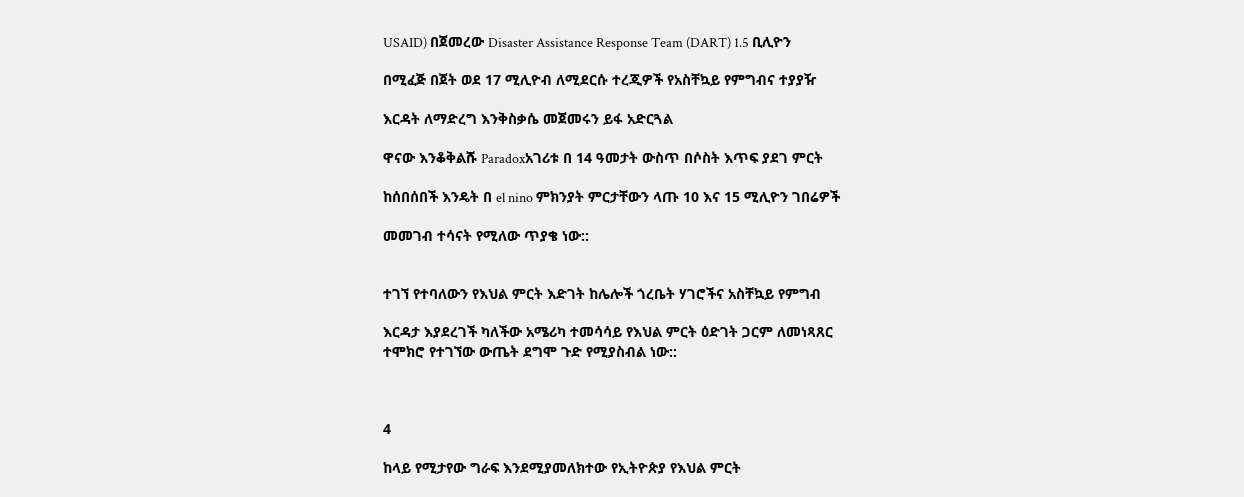USAID) በጀመረው Disaster Assistance Response Team (DART) 1.5 ቢሊዮን

በሚፈጅ በጀት ወደ 17 ሚሊዮብ ለሚደርሱ ተረጂዎች የአስቸኳይ የምግብና ተያያዥ

እርዳት ለማድረግ እንቅስቃሴ መጀመሩን ይፋ አድርጓል

ዋናው እንቆቅልሹ Paradoxአገሪቱ በ 14 ዓመታት ውስጥ በሶስት እጥፍ ያደገ ምርት

ከሰበሰበች እንዴት በ el nino ምክንያት ምርታቸውን ላጡ 10 እና 15 ሚሊዮን ገበሬዎች

መመገብ ተሳናት የሚለው ጥያቄ ነው::


ተገኘ የተባለውን የእህል ምርት እድገት ከሌሎች ጎረቤት ሃገሮችና አስቸኳይ የምግብ

እርዳታ እያደረገች ካለችው አሜሪካ ተመሳሳይ የእህል ምርት ዕድገት ጋርም ለመነጻጸር
ተሞክሮ የተገኘው ውጤት ደግሞ ጉድ የሚያስብል ነው::



4

ከላይ የሚታየው ግራፍ እንደሚያመለክተው የኢትዮጵያ የእህል ምርት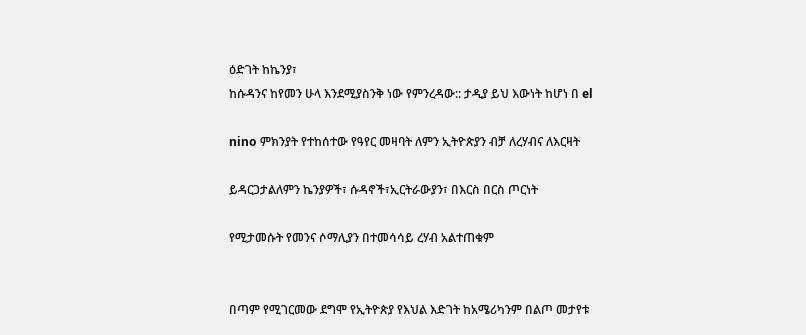ዕድገት ከኬንያ፣
ከሱዳንና ከየመን ሁላ እንደሚያስንቅ ነው የምንረዳው:: ታዲያ ይህ እውነት ከሆነ በ el

nino ምክንያት የተከሰተው የዓየር መዛባት ለምን ኢትዮጵያን ብቻ ለረሃብና ለእርዛት

ይዳርጋታልለምን ኬንያዎች፣ ሱዳኖች፣ኢርትራውያን፣ በእርስ በርስ ጦርነት

የሚታመሱት የመንና ሶማሊያን በተመሳሳይ ረሃብ አልተጠቁም


በጣም የሚገርመው ደግሞ የኢትዮጵያ የእህል እድገት ከአሜሪካንም በልጦ መታየቱ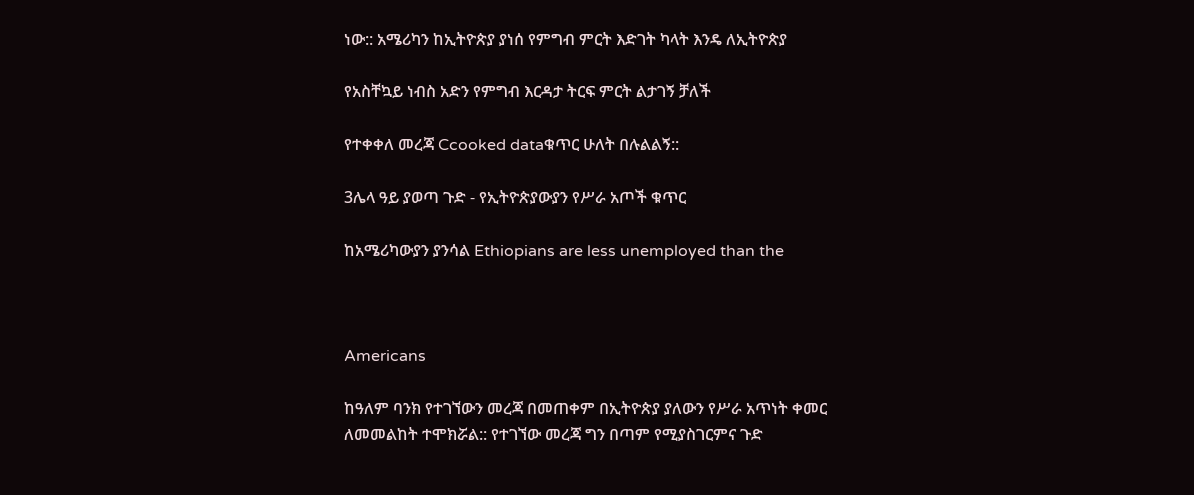ነው:: አሜሪካን ከኢትዮጵያ ያነሰ የምግብ ምርት እድገት ካላት እንዴ ለኢትዮጵያ

የአስቸኳይ ነብስ አድን የምግብ እርዳታ ትርፍ ምርት ልታገኝ ቻለች

የተቀቀለ መረጃ Ccooked dataቁጥር ሁለት በሉልልኝ::

3ሌላ ዓይ ያወጣ ጉድ - የኢትዮጵያውያን የሥራ አጦች ቁጥር

ከአሜሪካውያን ያንሳል Ethiopians are less unemployed than the



Americans

ከዓለም ባንክ የተገኘውን መረጃ በመጠቀም በኢትዮጵያ ያለውን የሥራ አጥነት ቀመር
ለመመልከት ተሞክሯል:: የተገኘው መረጃ ግን በጣም የሚያስገርምና ጉድ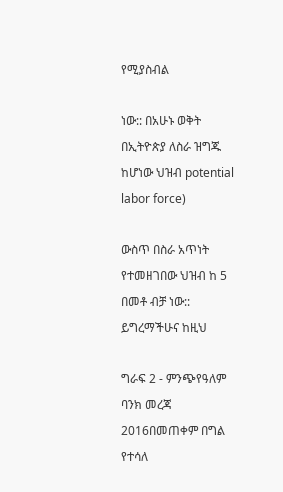የሚያስብል

ነው:: በአሁኑ ወቅት በኢትዮጵያ ለስራ ዝግጁ ከሆነው ህዝብ potential labor force)

ውስጥ በስራ አጥነት የተመዘገበው ህዝብ ከ 5 በመቶ ብቻ ነው:: ይግረማችሁና ከዚህ

ግራፍ 2 - ምንጭየዓለም ባንክ መረጃ 2016በመጠቀም በግል የተሳለ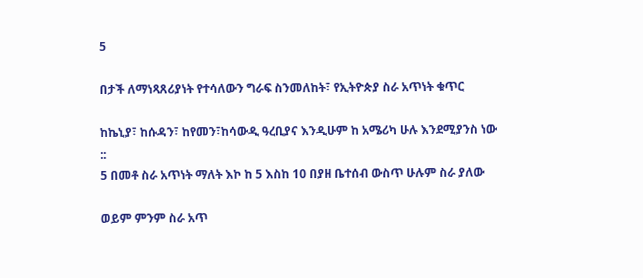5

በታች ለማነጻጸሪያነት የተሳለውን ግራፍ ስንመለከት፣ የኢትዮጵያ ስራ አጥነት ቁጥር

ከኬኒያ፣ ከሱዳን፣ ከየመን፣ከሳውዲ ዓረቢያና እንዲሁም ከ አሜሪካ ሁሉ እንደሚያንስ ነው
::
5 በመቶ ስራ አጥነት ማለት እኮ ከ 5 እስከ 10 በያዘ ቤተሰብ ውስጥ ሁሉም ስራ ያለው

ወይም ምንም ስራ አጥ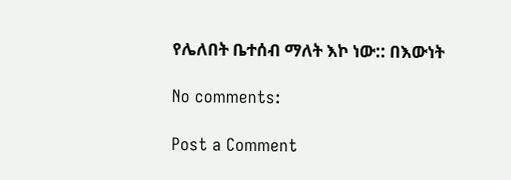የሌለበት ቤተሰብ ማለት እኮ ነው:: በእውነት

No comments:

Post a Comment